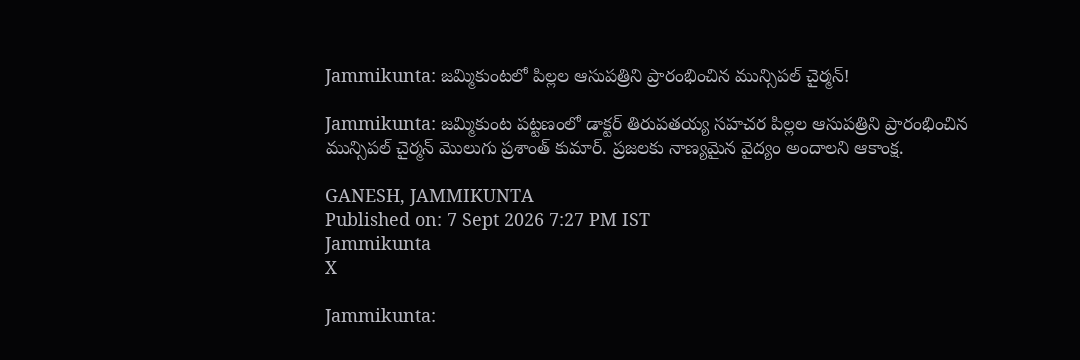Jammikunta: జమ్మికుంటలో పిల్లల ఆసుపత్రిని ప్రారంభించిన మున్సిపల్ చైర్మన్!

Jammikunta: జమ్మికుంట పట్టణంలో డాక్టర్ తిరుపతయ్య సహచర పిల్లల ఆసుపత్రిని ప్రారంభించిన మున్సిపల్ చైర్మన్ మొలుగు ప్రశాంత్ కుమార్. ప్రజలకు నాణ్యమైన వైద్యం అందాలని ఆకాంక్ష.

GANESH, JAMMIKUNTA
Published on: 7 Sept 2026 7:27 PM IST
Jammikunta
X

Jammikunta: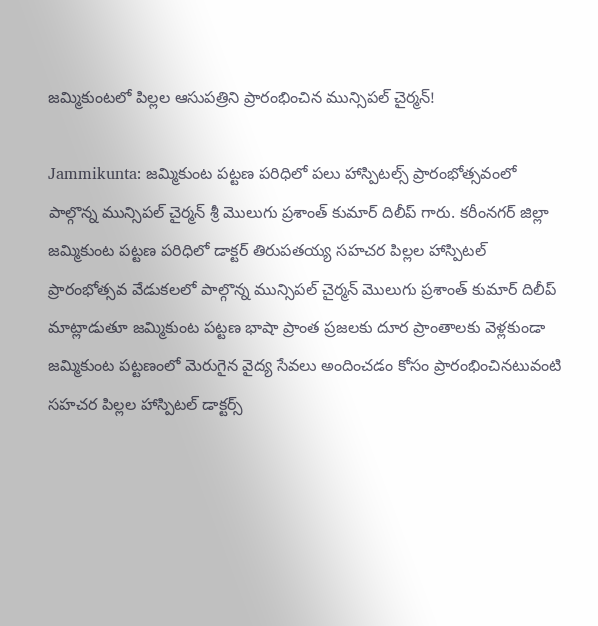జమ్మికుంటలో పిల్లల ఆసుపత్రిని ప్రారంభించిన మున్సిపల్ చైర్మన్!

Jammikunta: జమ్మికుంట పట్టణ పరిధిలో పలు హాస్పిటల్స్ ప్రారంభోత్సవంలో పాల్గొన్న మున్సిపల్ చైర్మన్ శ్రీ మొలుగు ప్రశాంత్ కుమార్ దిలీప్ గారు. కరీంనగర్ జిల్లా జమ్మికుంట పట్టణ పరిధిలో డాక్టర్ తిరుపతయ్య సహచర పిల్లల హాస్పిటల్ ప్రారంభోత్సవ వేడుకలలో పాల్గొన్న మున్సిపల్ చైర్మన్ మొలుగు ప్రశాంత్ కుమార్ దిలీప్ మాట్లాడుతూ జమ్మికుంట పట్టణ భాషా ప్రాంత ప్రజలకు దూర ప్రాంతాలకు వెళ్లకుండా జమ్మికుంట పట్టణంలో మెరుగైన వైద్య సేవలు అందించడం కోసం ప్రారంభించినటువంటి సహచర పిల్లల హాస్పిటల్ డాక్టర్స్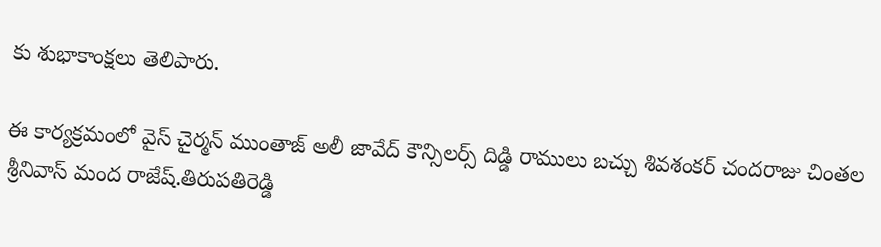కు శుభాకాంక్షలు తెలిపారు.

ఈ కార్యక్రమంలో వైస్ చైర్మన్ ముంతాజ్ అలీ జావేద్ కౌన్సిలర్స్ దిడ్డి రాములు బచ్చు శివశంకర్ చందరాజు చింతల శ్రీనివాస్ మంద రాజేష్.తిరుపతిరెడ్డి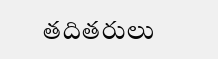తదితరులు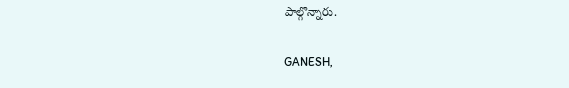పాల్గొన్నారు.

GANESH,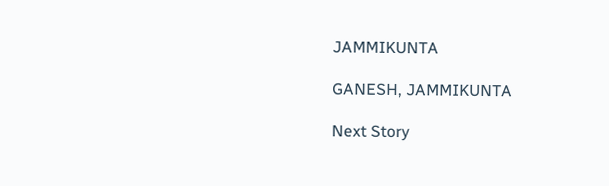JAMMIKUNTA

GANESH, JAMMIKUNTA

Next Story